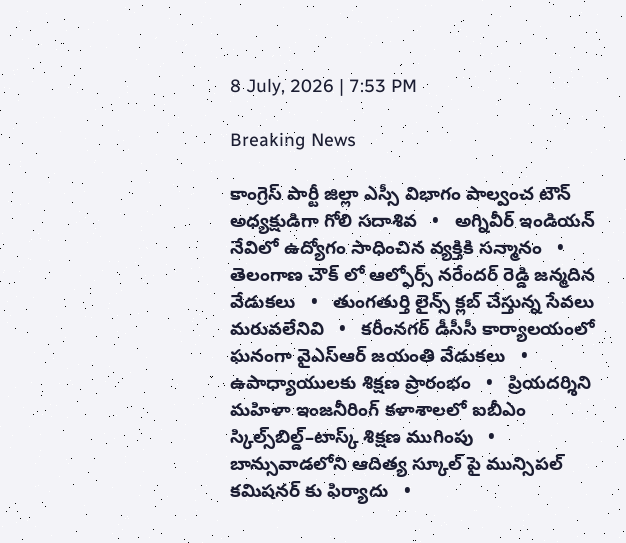8 July, 2026 | 7:53 PM

Breaking News

కాంగ్రెస్ పార్టీ జిల్లా ఎస్సీ విభాగం పాల్వంచ టౌన్ అధ్యక్షుడిగా గోలి సదాశివ   •   అగ్నివీర్ ఇండియన్ నేవిలో ఉద్యోగం సాధించిన వ్యక్తికి సన్మానం   •   తెలంగాణ చౌక్ లో ఆల్ఫోర్స్ నరేందర్ రెడ్డి జన్మదిన వేడుకలు   •   తుంగతుర్తి లైన్స్ క్లబ్ చేస్తున్న సేవలు మరువలేనివి   •   కరీంనగర్ డీసీసీ కార్యాలయంలో ఘనంగా వైఎస్ఆర్ జయంతి వేడుకలు   •   ఉపాధ్యాయులకు శిక్షణ ప్రారంభం   •   ప్రియదర్శిని మహిళా ఇంజనీరింగ్ కళాశాలలో ఐబీఎం స్కిల్స్‌బిల్డ్–టాస్క్ శిక్షణ ముగింపు   •   బాన్సువాడలోని ఆదిత్య స్కూల్ పై మున్సిపల్ కమిషనర్ కు ఫిర్యాదు   •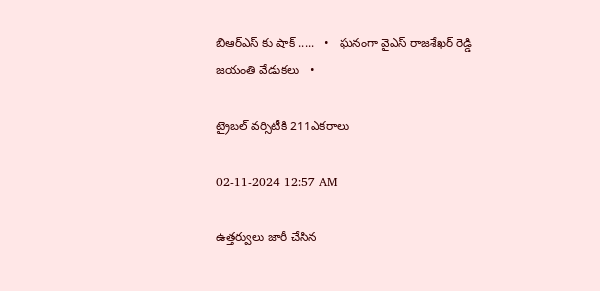బిఆర్ఎస్ కు షాక్ .....   •   ఘనంగా వైఎస్ రాజశేఖర్ రెడ్డి జయంతి వేడుకలు   •

ట్రైబల్ వర్సిటీకి 211ఎకరాలు

02-11-2024 12:57 AM

ఉత్తర్వులు జారీ చేసిన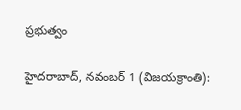ప్రభుత్వం

హైదరాబాద్, నవంబర్ 1 (విజయక్రాంతి):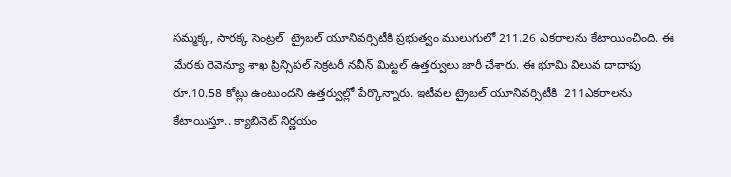సమ్మక్క, సారక్క సెంట్రల్  ట్రైబల్ యూనివర్సిటీకి ప్రభుత్వం ములుగులో 211.26 ఎకరాలను కేటాయించింది. ఈ మేరకు రెవెన్యూ శాఖ ప్రిన్సిపల్ సెక్రటరీ నవీన్ మిట్టల్ ఉత్తర్వులు జారీ చేశారు. ఈ భూమి విలువ దాదాపు రూ.10.58 కోట్లు ఉంటుందని ఉత్తర్వుల్లో పేర్కొన్నారు. ఇటీవల ట్రైబల్ యూనివర్సిటీకి  211ఎకరాలను కేటాయిస్తూ.. క్యాబినెట్ నిర్ణయం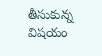తీసుకున్న విషయం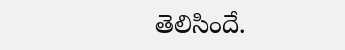తెలిసిందే.